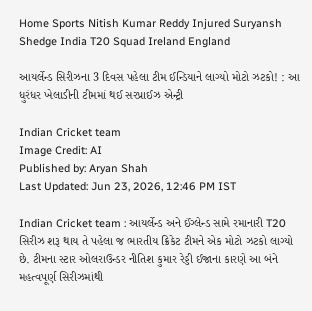Home Sports Nitish Kumar Reddy Injured Suryansh Shedge India T20 Squad Ireland England

આયર્લેન્ડ સિરીઝના 3 દિવસ પહેલા ટીમ ઈન્ડિયાને લાગ્યો મોટો ઝટકો! : આ ધુરંધર ખેલાડીની ટીમમાં થઈ સરપ્રાઈઝ એન્ટ્રી

Indian Cricket team
Image Credit: AI
Published by: Aryan Shah
Last Updated: Jun 23, 2026, 12:46 PM IST

Indian Cricket team : આયર્લેન્ડ અને ઈંગ્લેન્ડ સામે રમાનારી T20 સિરીઝ શરૂ થાય તે પહેલા જ ભારતીય ક્રિકેટ ટીમને એક મોટો ઝટકો લાગ્યો છે. ટીમના સ્ટાર ઓલરાઉન્ડર નીતિશ કુમાર રેડ્ડી ઈજાના કારણે આ બંને મહત્વપૂર્ણ સિરીઝમાંથી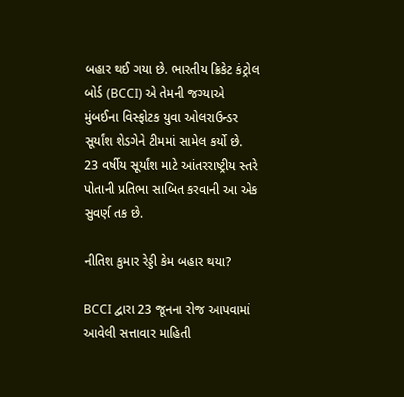બહાર થઈ ગયા છે. ભારતીય ક્રિકેટ કંટ્રોલ બોર્ડ (BCCI) એ તેમની જગ્યાએ મુંબઈના વિસ્ફોટક યુવા ઓલરાઉન્ડર સૂર્યાંશ શેડગેને ટીમમાં સામેલ કર્યો છે. 23 વર્ષીય સૂર્યાંશ માટે આંતરરાષ્ટ્રીય સ્તરે પોતાની પ્રતિભા સાબિત કરવાની આ એક સુવર્ણ તક છે.

નીતિશ કુમાર રેડ્ડી કેમ બહાર થયા?

BCCI દ્વારા 23 જૂનના રોજ આપવામાં આવેલી સત્તાવાર માહિતી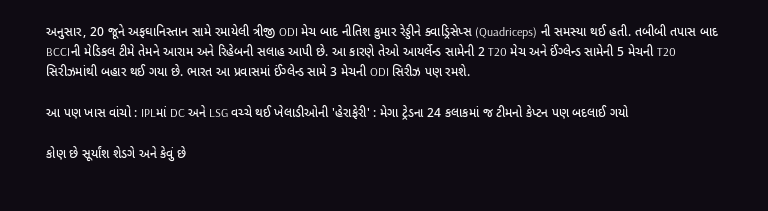અનુસાર, 20 જૂને અફઘાનિસ્તાન સામે રમાયેલી ત્રીજી ODI મેચ બાદ નીતિશ કુમાર રેડ્ડીને ક્વાડ્રિસેપ્સ (Quadriceps) ની સમસ્યા થઈ હતી. તબીબી તપાસ બાદ BCCIની મેડિકલ ટીમે તેમને આરામ અને રિહેબની સલાહ આપી છે. આ કારણે તેઓ આયર્લેન્ડ સામેની 2 T20 મેચ અને ઈંગ્લેન્ડ સામેની 5 મેચની T20 સિરીઝમાંથી બહાર થઈ ગયા છે. ભારત આ પ્રવાસમાં ઈંગ્લેન્ડ સામે 3 મેચની ODI સિરીઝ પણ રમશે.

આ પણ ખાસ વાંચો : IPLમાં DC અને LSG વચ્ચે થઈ ખેલાડીઓની 'હેરાફેરી' : મેગા ટ્રેડના 24 કલાકમાં જ ટીમનો કેપ્ટન પણ બદલાઈ ગયો

કોણ છે સૂર્યાંશ શેડગે અને કેવું છે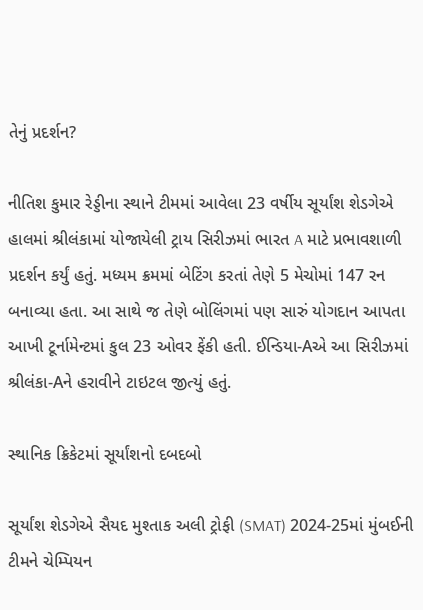તેનું પ્રદર્શન?

નીતિશ કુમાર રેડ્ડીના સ્થાને ટીમમાં આવેલા 23 વર્ષીય સૂર્યાંશ શેડગેએ હાલમાં શ્રીલંકામાં યોજાયેલી ટ્રાય સિરીઝમાં ભારત A માટે પ્રભાવશાળી પ્રદર્શન કર્યું હતું. મધ્યમ ક્રમમાં બેટિંગ કરતાં તેણે 5 મેચોમાં 147 રન બનાવ્યા હતા. આ સાથે જ તેણે બોલિંગમાં પણ સારું યોગદાન આપતા આખી ટૂર્નામેન્ટમાં કુલ 23 ઓવર ફેંકી હતી. ઈન્ડિયા-Aએ આ સિરીઝમાં શ્રીલંકા-Aને હરાવીને ટાઇટલ જીત્યું હતું.

સ્થાનિક ક્રિકેટમાં સૂર્યાંશનો દબદબો

સૂર્યાંશ શેડગેએ સૈયદ મુશ્તાક અલી ટ્રોફી (SMAT) 2024-25માં મુંબઈની ટીમને ચેમ્પિયન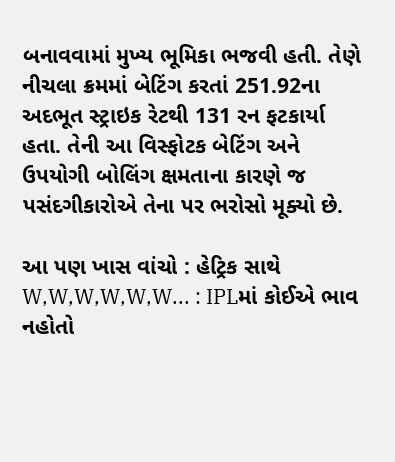બનાવવામાં મુખ્ય ભૂમિકા ભજવી હતી. તેણે નીચલા ક્રમમાં બેટિંગ કરતાં 251.92ના અદભૂત સ્ટ્રાઇક રેટથી 131 રન ફટકાર્યા હતા. તેની આ વિસ્ફોટક બેટિંગ અને ઉપયોગી બોલિંગ ક્ષમતાના કારણે જ પસંદગીકારોએ તેના પર ભરોસો મૂક્યો છે.

આ પણ ખાસ વાંચો : હેટ્રિક સાથે W,W,W,W,W,W... : IPLમાં કોઈએ ભાવ નહોતો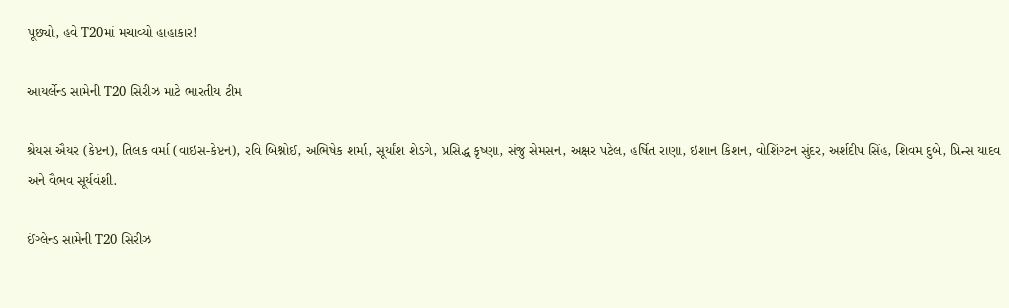પૂછ્યો, હવે T20માં મચાવ્યો હાહાકાર!

આયર્લેન્ડ સામેની T20 સિરીઝ માટે ભારતીય ટીમ

શ્રેયસ ઐયર (કેપ્ટન), તિલક વર્મા (વાઇસ-કેપ્ટન), રવિ બિશ્નોઈ, અભિષેક શર્મા, સૂર્યાંશ શેડગે, પ્રસિદ્ધ કૃષ્ણા, સંજુ સેમસન, અક્ષર પટેલ, હર્ષિત રાણા, ઇશાન કિશન, વોશિંગ્ટન સુંદર, અર્શદીપ સિંહ, શિવમ દુબે, પ્રિન્સ યાદવ અને વૈભવ સૂર્યવંશી.

ઈંગ્લેન્ડ સામેની T20 સિરીઝ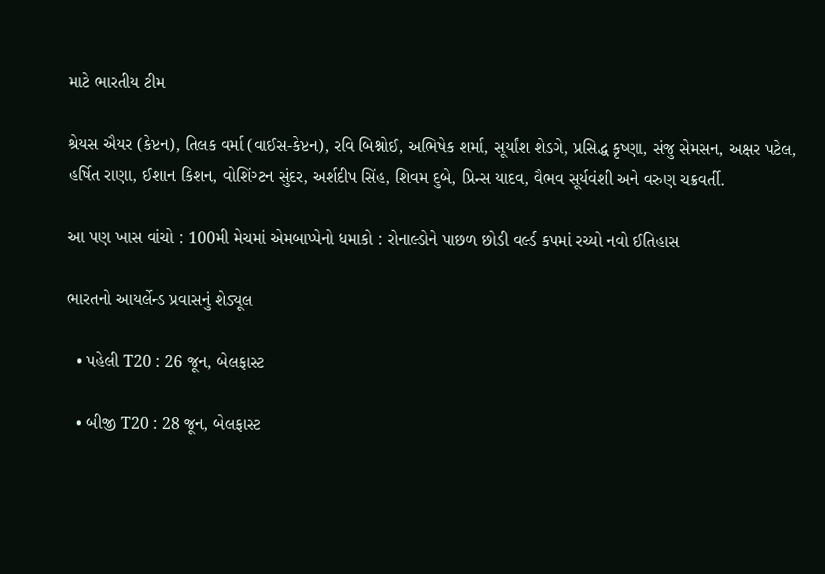માટે ભારતીય ટીમ

શ્રેયસ ઐયર (કેપ્ટન), તિલક વર્મા (વાઈસ-કેપ્ટન), રવિ બિશ્નોઈ, અભિષેક શર્મા, સૂર્યાંશ શેડગે, પ્રસિદ્ધ કૃષ્ણા, સંજુ સેમસન, અક્ષર પટેલ, હર્ષિત રાણા, ઈશાન કિશન, વોશિંગ્ટન સુંદર, અર્શદીપ સિંહ, શિવમ દુબે, પ્રિન્સ યાદવ, વૈભવ સૂર્યવંશી અને વરુણ ચક્રવર્તી.

આ પણ ખાસ વાંચો : 100મી મેચમાં એમબાપ્પેનો ધમાકો : રોનાલ્ડોને પાછળ છોડી વર્લ્ડ કપમાં રચ્યો નવો ઈતિહાસ

ભારતનો આયર્લેન્ડ પ્રવાસનું શેડ્યૂલ

  • પહેલી T20 : 26 જૂન, બેલફાસ્ટ

  • બીજી T20 : 28 જૂન, બેલફાસ્ટ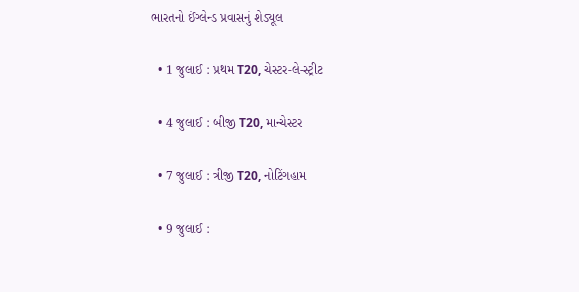ભારતનો ઈંગ્લેન્ડ પ્રવાસનું શેડ્યૂલ

  • 1 જુલાઈ : પ્રથમ T20, ચેસ્ટર-લે-સ્ટ્રીટ

  • 4 જુલાઈ : બીજી T20, માન્ચેસ્ટર

  • 7 જુલાઈ : ત્રીજી T20, નોટિંગહામ

  • 9 જુલાઈ :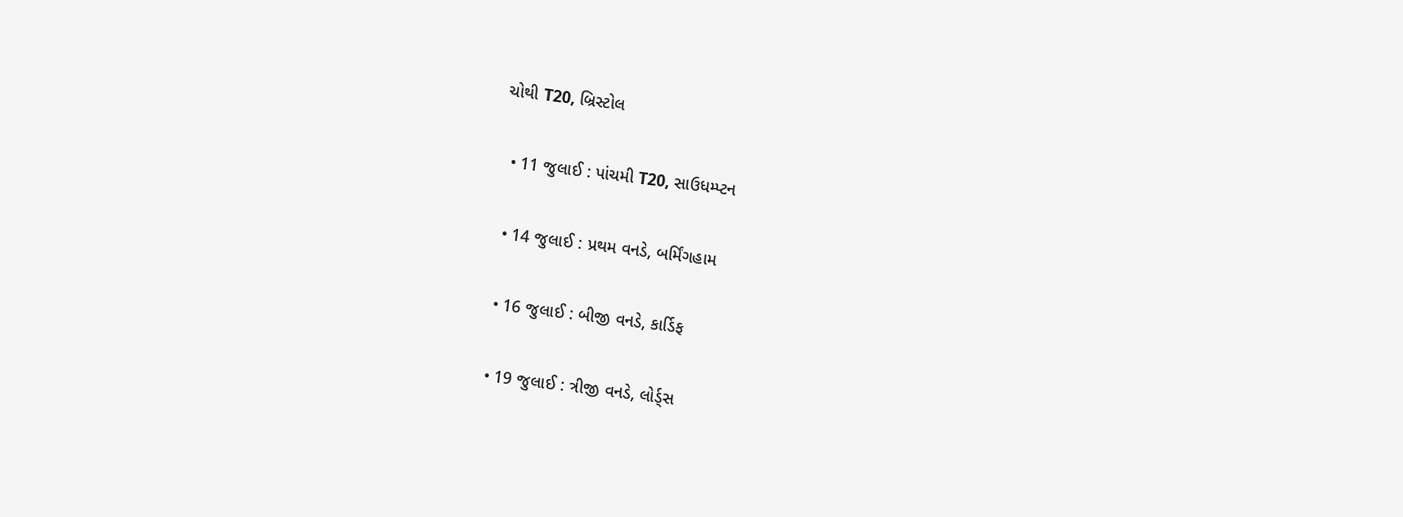ચોથી T20, બ્રિસ્ટોલ

  • 11 જુલાઈ : પાંચમી T20, સાઉધમ્પ્ટન

  • 14 જુલાઈ : પ્રથમ વનડે, બર્મિંગહામ

  • 16 જુલાઈ : બીજી વનડે, કાર્ડિફ

  • 19 જુલાઈ : ત્રીજી વનડે, લોર્ડ્સ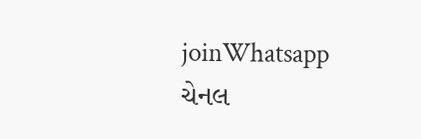joinWhatsapp ચેનલ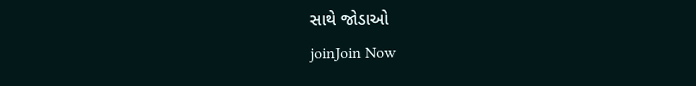સાથે જોડાઓ
joinJoin Now